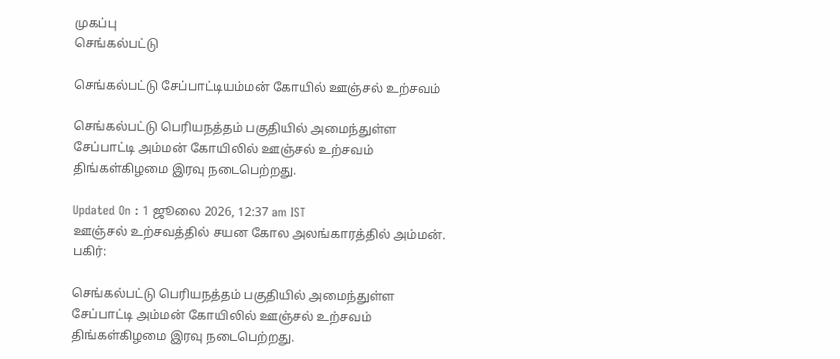முகப்பு
செங்கல்பட்டு

செங்கல்பட்டு சேப்பாட்டியம்மன் கோயில் ஊஞ்சல் உற்சவம்

செங்கல்பட்டு பெரியநத்தம் பகுதியில் அமைந்துள்ள சேப்பாட்டி அம்மன் கோயிலில் ஊஞ்சல் உற்சவம் திங்கள்கிழமை இரவு நடைபெற்றது.

Updated On : 1 ஜூலை 2026, 12:37 am IST
ஊஞ்சல் உற்சவத்தில் சயன கோல அலங்காரத்தில் அம்மன்.
பகிர்:

செங்கல்பட்டு பெரியநத்தம் பகுதியில் அமைந்துள்ள சேப்பாட்டி அம்மன் கோயிலில் ஊஞ்சல் உற்சவம் திங்கள்கிழமை இரவு நடைபெற்றது.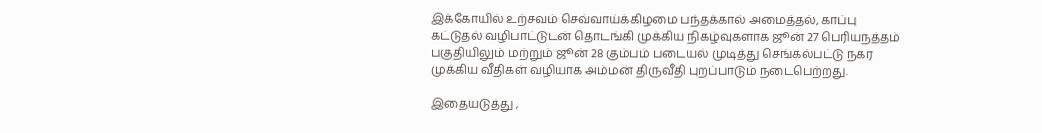இக்கோயில் உற்சவம் செவ்வாய்க்கிழமை பந்தக்கால் அமைத்தல், காப்பு கட்டுதல் வழிபாட்டுடன் தொடங்கி முக்கிய நிகழ்வுகளாக ஜூன் 27 பெரியநத்தம் பகுதியிலும் மற்றும் ஜூன் 28 கும்பம் படையல் முடித்து செங்கல்பட்டு நகர முக்கிய வீதிகள் வழியாக அம்மன் திருவீதி புறப்பாடும் நடைபெற்றது.

இதையடுத்து ,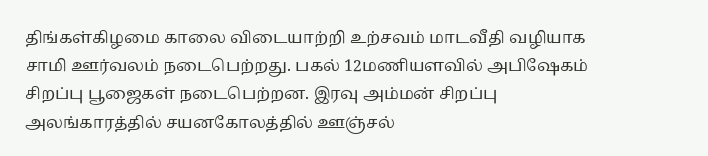திங்கள்கிழமை காலை விடையாற்றி உற்சவம் மாடவீதி வழியாக சாமி ஊர்வலம் நடைபெற்றது. பகல் 12மணியளவில் அபிஷேகம் சிறப்பு பூஜைகள் நடைபெற்றன. இரவு அம்மன் சிறப்பு அலங்காரத்தில் சயனகோலத்தில் ஊஞ்சல்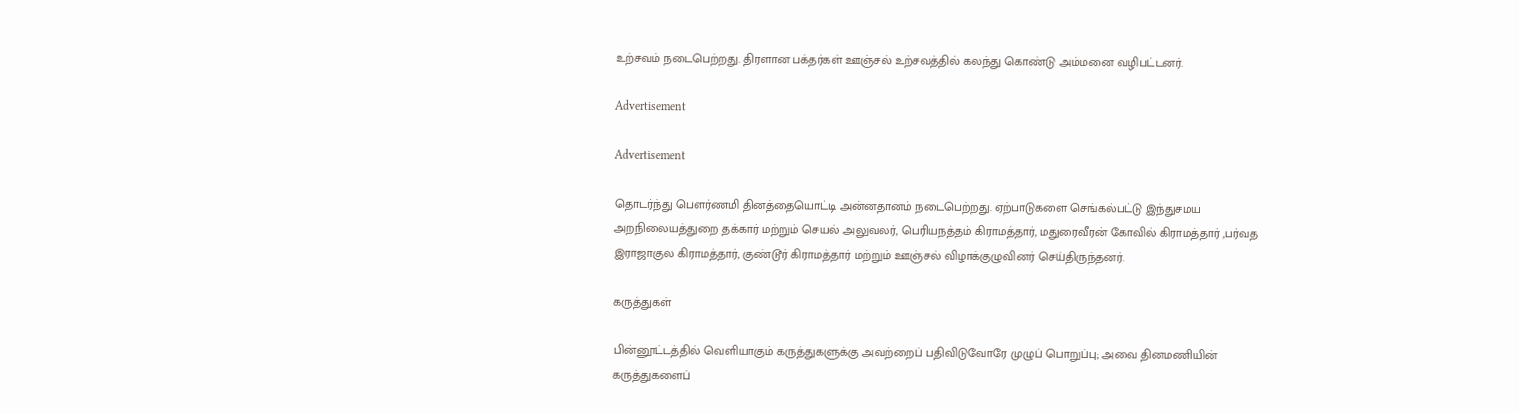உற்சவம் நடைபெற்றது. திரளான பக்தர்கள் ஊஞ்சல் உற்சவத்தில் கலந்து கொண்டு அம்மனை வழிபட்டனர்.

Advertisement

Advertisement

தொடர்ந்து பௌர்ணமி தினத்தையொட்டி அன்னதானம் நடைபெற்றது. ஏற்பாடுகளை செங்கல்பட்டு இந்துசமய அறநிலையத்துறை தக்கார் மற்றும் செயல் அலுவலர், பெரியநத்தம் கிராமத்தார், மதுரைவீரன் கோவில் கிராமத்தார் ,பர்வத இராஜாகுல கிராமத்தார், குண்டூர் கிராமத்தார் மற்றும் ஊஞ்சல் விழாக்குழுவினர் செய்திருந்தனர்.

கருத்துகள்

பின்னூட்டத்தில் வெளியாகும் கருத்துகளுக்கு அவற்றைப் பதிவிடுவோரே முழுப் பொறுப்பு; அவை தினமணியின் கருத்துகளைப்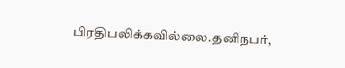பிரதிபலிக்கவில்லை.தனிநபர்,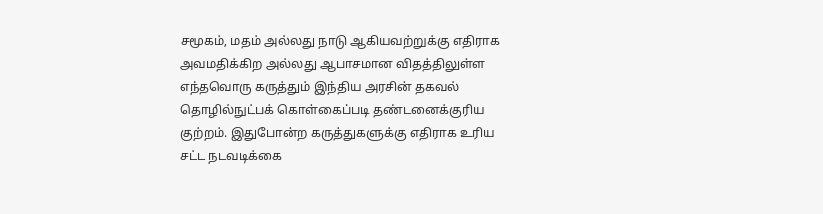சமூகம், மதம் அல்லது நாடு ஆகியவற்றுக்கு எதிராக அவமதிக்கிற அல்லது ஆபாசமான விதத்திலுள்ள எந்தவொரு கருத்தும் இந்திய அரசின் தகவல் தொழில்நுட்பக் கொள்கைப்படி தண்டனைக்குரிய குற்றம். இதுபோன்ற கருத்துகளுக்கு எதிராக உரிய சட்ட நடவடிக்கை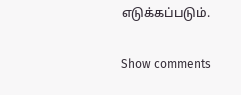எடுக்கப்படும்.

Show comments